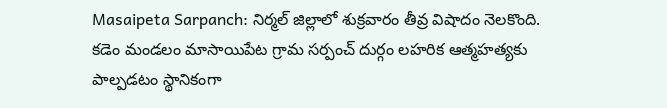Masaipeta Sarpanch: నిర్మల్ జిల్లాలో శుక్రవారం తీవ్ర విషాదం నెలకొంది. కడెం మండలం మాసాయిపేట గ్రామ సర్పంచ్ దుర్గం లహరిక ఆత్మహత్యకు పాల్పడటం స్థానికంగా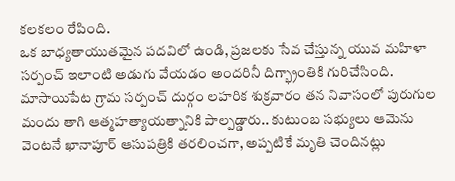కలకలం రేపింది.
ఒక బాధ్యతాయుతమైన పదవిలో ఉండి, ప్రజలకు సేవ చేస్తున్న యువ మహిళా సర్పంచ్ ఇలాంటి అడుగు వేయడం అందరినీ దిగ్భ్రాంతికి గురిచేసింది. మాసాయిపేట గ్రామ సర్పంచ్ దుర్గం లహరిక శుక్రవారం తన నివాసంలో పురుగుల మందు తాగి ఆత్మహత్యాయత్నానికి పాల్పడ్డారు.. కుటుంబ సభ్యులు ఆమెను వెంటనే ఖానాపూర్ ఆసుపత్రికి తరలించగా, అప్పటికే మృతి చెందినట్లు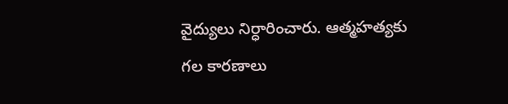వైద్యులు నిర్ధారించారు. ఆత్మహత్యకు గల కారణాలు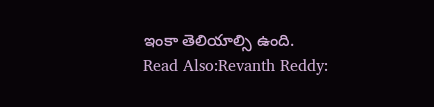ఇంకా తెలియాల్సి ఉంది.
Read Also:Revanth Reddy: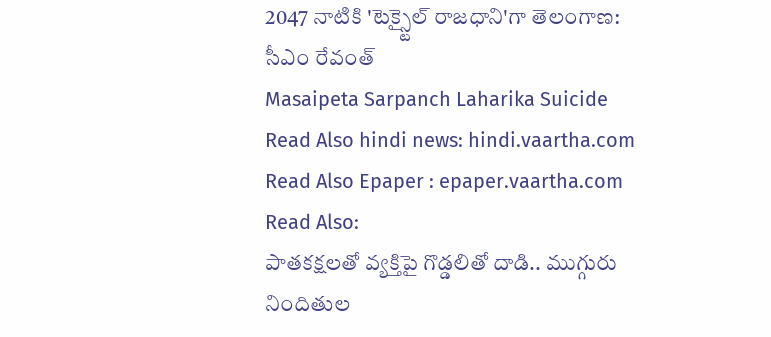2047 నాటికి 'టెక్స్టైల్ రాజధాని'గా తెలంగాణ: సీఎం రేవంత్
Masaipeta Sarpanch Laharika Suicide
Read Also hindi news: hindi.vaartha.com
Read Also Epaper : epaper.vaartha.com
Read Also:
పాతకక్షలతో వ్యక్తిపై గొడ్డలితో దాడి.. ముగ్గురు నిందితుల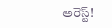అరెస్ట్!